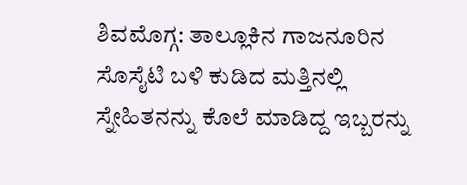ಶಿವಮೊಗ್ಗ: ತಾಲ್ಲೂಕಿನ ಗಾಜನೂರಿನ ಸೊಸೈಟಿ ಬಳಿ ಕುಡಿದ ಮತ್ತಿನಲ್ಲಿ ಸ್ನೇಹಿತನನ್ನು ಕೊಲೆ ಮಾಡಿದ್ದ ಇಬ್ಬರನ್ನು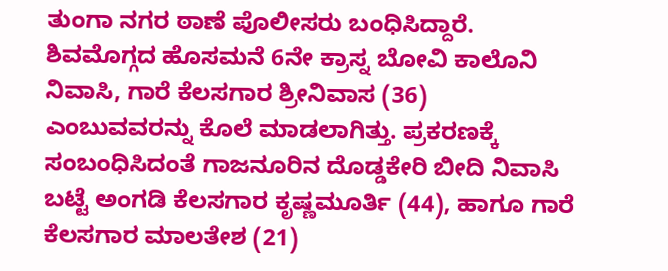ತುಂಗಾ ನಗರ ಠಾಣೆ ಪೊಲೀಸರು ಬಂಧಿಸಿದ್ದಾರೆ.
ಶಿವಮೊಗ್ಗದ ಹೊಸಮನೆ 6ನೇ ಕ್ರಾಸ್ನ ಬೋವಿ ಕಾಲೊನಿ ನಿವಾಸಿ, ಗಾರೆ ಕೆಲಸಗಾರ ಶ್ರೀನಿವಾಸ (36) ಎಂಬುವವರನ್ನು ಕೊಲೆ ಮಾಡಲಾಗಿತ್ತು. ಪ್ರಕರಣಕ್ಕೆ ಸಂಬಂಧಿಸಿದಂತೆ ಗಾಜನೂರಿನ ದೊಡ್ಡಕೇರಿ ಬೀದಿ ನಿವಾಸಿ ಬಟ್ಟೆ ಅಂಗಡಿ ಕೆಲಸಗಾರ ಕೃಷ್ಣಮೂರ್ತಿ (44), ಹಾಗೂ ಗಾರೆ ಕೆಲಸಗಾರ ಮಾಲತೇಶ (21)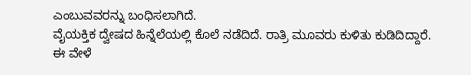ಎಂಬುವವರನ್ನು ಬಂಧಿಸಲಾಗಿದೆ.
ವೈಯಕ್ತಿಕ ದ್ವೇಷದ ಹಿನ್ನೆಲೆಯಲ್ಲಿ ಕೊಲೆ ನಡೆದಿದೆ. ರಾತ್ರಿ ಮೂವರು ಕುಳಿತು ಕುಡಿದಿದ್ದಾರೆ. ಈ ವೇಳೆ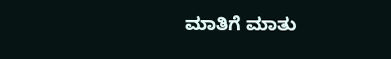ಮಾತಿಗೆ ಮಾತು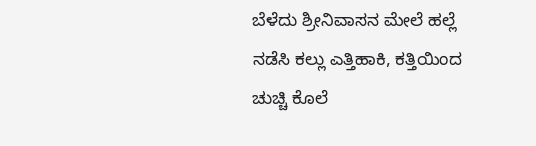ಬೆಳೆದು ಶ್ರೀನಿವಾಸನ ಮೇಲೆ ಹಲ್ಲೆ ನಡೆಸಿ ಕಲ್ಲು ಎತ್ತಿಹಾಕಿ, ಕತ್ತಿಯಿಂದ ಚುಚ್ಚಿ ಕೊಲೆ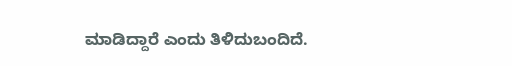ಮಾಡಿದ್ದಾರೆ ಎಂದು ತಿಳಿದುಬಂದಿದೆ.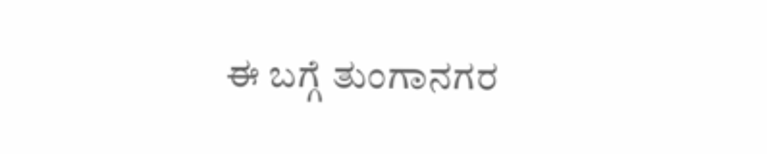ಈ ಬಗ್ಗೆ ತುಂಗಾನಗರ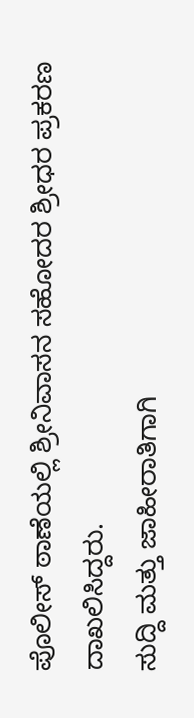ಪೊಲೀಸ್ ಠಾಣೆಯಲ್ಲಿ ಶ್ರೀನಿವಾಸನ ಸಹೋದರ ಶ್ರೀಧರ ಪ್ರಕರಣ ದಾಖಲಿಸಿದ್ದರು.
ಸುದ್ದಿ ಮತ್ತು ಜಾಹೀರಾತಿಗಾಗಿ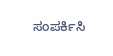ಸಂಪರ್ಕಿಸಿ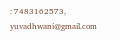: 7483162573, yuvadhwani@gmail.com